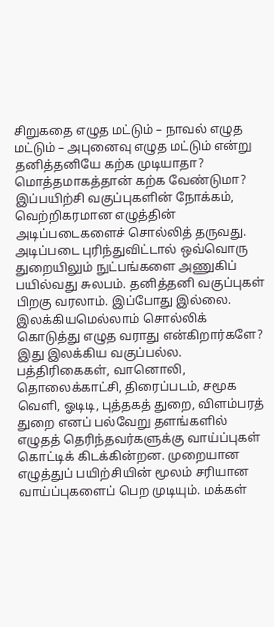சிறுகதை எழுத மட்டும் – நாவல் எழுத மட்டும் – அபுனைவு எழுத மட்டும் என்று தனித்தனியே கற்க முடியாதா? மொத்தமாகத்தான் கற்க வேண்டுமா?
இப்பயிற்சி வகுப்புகளின் நோக்கம், வெற்றிகரமான எழுத்தின் அடிப்படைகளைச் சொல்லித் தருவது. அடிப்படை புரிந்துவிட்டால் ஒவ்வொரு துறையிலும் நுட்பங்களை அணுகிப் பயில்வது சுலபம். தனித்தனி வகுப்புகள் பிறகு வரலாம். இப்போது இல்லை.
இலக்கியமெல்லாம் சொல்லிக் கொடுத்து எழுத வராது என்கிறார்களே?
இது இலக்கிய வகுப்பல்ல. பத்திரிகைகள், வானொலி, தொலைக்காட்சி, திரைப்படம், சமூக வெளி, ஓடிடி, புத்தகத் துறை, விளம்பரத் துறை எனப் பல்வேறு தளங்களில் எழுதத் தெரிந்தவர்களுக்கு வாய்ப்புகள் கொட்டிக் கிடக்கின்றன. முறையான எழுத்துப் பயிற்சியின் மூலம் சரியான வாய்ப்புகளைப் பெற முடியும். மக்கள்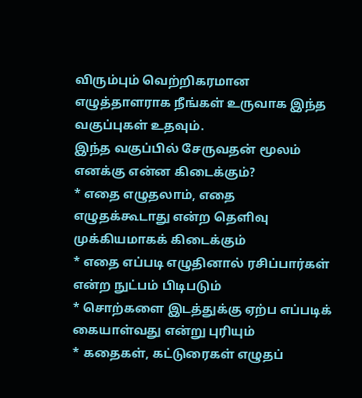விரும்பும் வெற்றிகரமான எழுத்தாளராக நீங்கள் உருவாக இந்த வகுப்புகள் உதவும்.
இந்த வகுப்பில் சேருவதன் மூலம் எனக்கு என்ன கிடைக்கும்?
* எதை எழுதலாம், எதை எழுதக்கூடாது என்ற தெளிவு முக்கியமாகக் கிடைக்கும்
* எதை எப்படி எழுதினால் ரசிப்பார்கள் என்ற நுட்பம் பிடிபடும்
* சொற்களை இடத்துக்கு ஏற்ப எப்படிக் கையாள்வது என்று புரியும்
* கதைகள், கட்டுரைகள் எழுதப்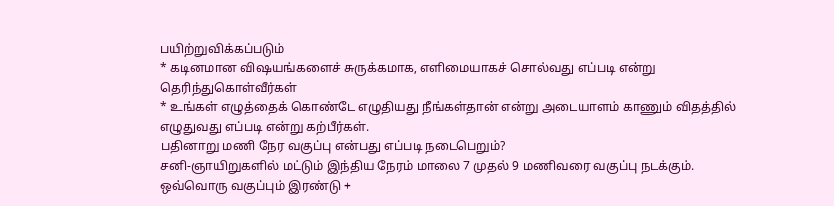பயிற்றுவிக்கப்படும்
* கடினமான விஷயங்களைச் சுருக்கமாக, எளிமையாகச் சொல்வது எப்படி என்று தெரிந்துகொள்வீர்கள்
* உங்கள் எழுத்தைக் கொண்டே எழுதியது நீங்கள்தான் என்று அடையாளம் காணும் விதத்தில் எழுதுவது எப்படி என்று கற்பீர்கள்.
பதினாறு மணி நேர வகுப்பு என்பது எப்படி நடைபெறும்?
சனி-ஞாயிறுகளில் மட்டும் இந்திய நேரம் மாலை 7 முதல் 9 மணிவரை வகுப்பு நடக்கும். ஒவ்வொரு வகுப்பும் இரண்டு +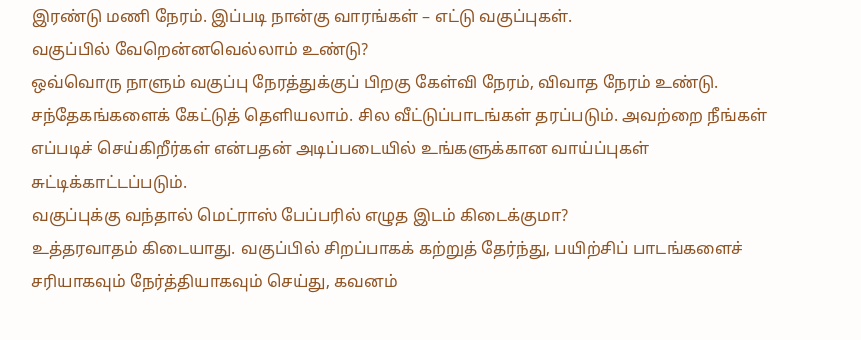இரண்டு மணி நேரம். இப்படி நான்கு வாரங்கள் – எட்டு வகுப்புகள்.
வகுப்பில் வேறென்னவெல்லாம் உண்டு?
ஒவ்வொரு நாளும் வகுப்பு நேரத்துக்குப் பிறகு கேள்வி நேரம், விவாத நேரம் உண்டு. சந்தேகங்களைக் கேட்டுத் தெளியலாம். சில வீட்டுப்பாடங்கள் தரப்படும். அவற்றை நீங்கள் எப்படிச் செய்கிறீர்கள் என்பதன் அடிப்படையில் உங்களுக்கான வாய்ப்புகள் சுட்டிக்காட்டப்படும்.
வகுப்புக்கு வந்தால் மெட்ராஸ் பேப்பரில் எழுத இடம் கிடைக்குமா?
உத்தரவாதம் கிடையாது. வகுப்பில் சிறப்பாகக் கற்றுத் தேர்ந்து, பயிற்சிப் பாடங்களைச் சரியாகவும் நேர்த்தியாகவும் செய்து, கவனம்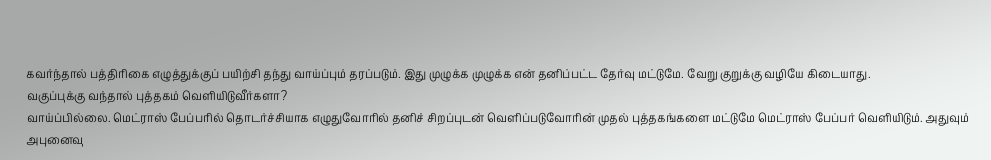கவர்ந்தால் பத்திரிகை எழுத்துக்குப் பயிற்சி தந்து வாய்ப்பும் தரப்படும். இது முழுக்க முழுக்க என் தனிப்பட்ட தேர்வு மட்டுமே. வேறு குறுக்கு வழியே கிடையாது.
வகுப்புக்கு வந்தால் புத்தகம் வெளியிடுவீர்களா?
வாய்ப்பில்லை. மெட்ராஸ் பேப்பரில் தொடர்ச்சியாக எழுதுவோரில் தனிச் சிறப்புடன் வெளிப்படுவோரின் முதல் புத்தகங்களை மட்டுமே மெட்ராஸ் பேப்பர் வெளியிடும். அதுவும் அபுனைவு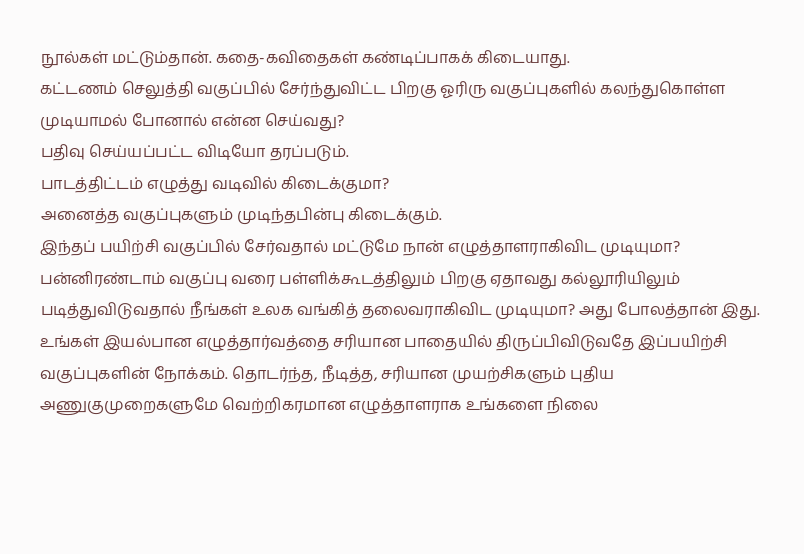நூல்கள் மட்டும்தான். கதை-கவிதைகள் கண்டிப்பாகக் கிடையாது.
கட்டணம் செலுத்தி வகுப்பில் சேர்ந்துவிட்ட பிறகு ஓரிரு வகுப்புகளில் கலந்துகொள்ள முடியாமல் போனால் என்ன செய்வது?
பதிவு செய்யப்பட்ட விடியோ தரப்படும்.
பாடத்திட்டம் எழுத்து வடிவில் கிடைக்குமா?
அனைத்த வகுப்புகளும் முடிந்தபின்பு கிடைக்கும்.
இந்தப் பயிற்சி வகுப்பில் சேர்வதால் மட்டுமே நான் எழுத்தாளராகிவிட முடியுமா?
பன்னிரண்டாம் வகுப்பு வரை பள்ளிக்கூடத்திலும் பிறகு ஏதாவது கல்லூரியிலும் படித்துவிடுவதால் நீங்கள் உலக வங்கித் தலைவராகிவிட முடியுமா? அது போலத்தான் இது. உங்கள் இயல்பான எழுத்தார்வத்தை சரியான பாதையில் திருப்பிவிடுவதே இப்பயிற்சி வகுப்புகளின் நோக்கம். தொடர்ந்த, நீடித்த, சரியான முயற்சிகளும் புதிய அணுகுமுறைகளுமே வெற்றிகரமான எழுத்தாளராக உங்களை நிலை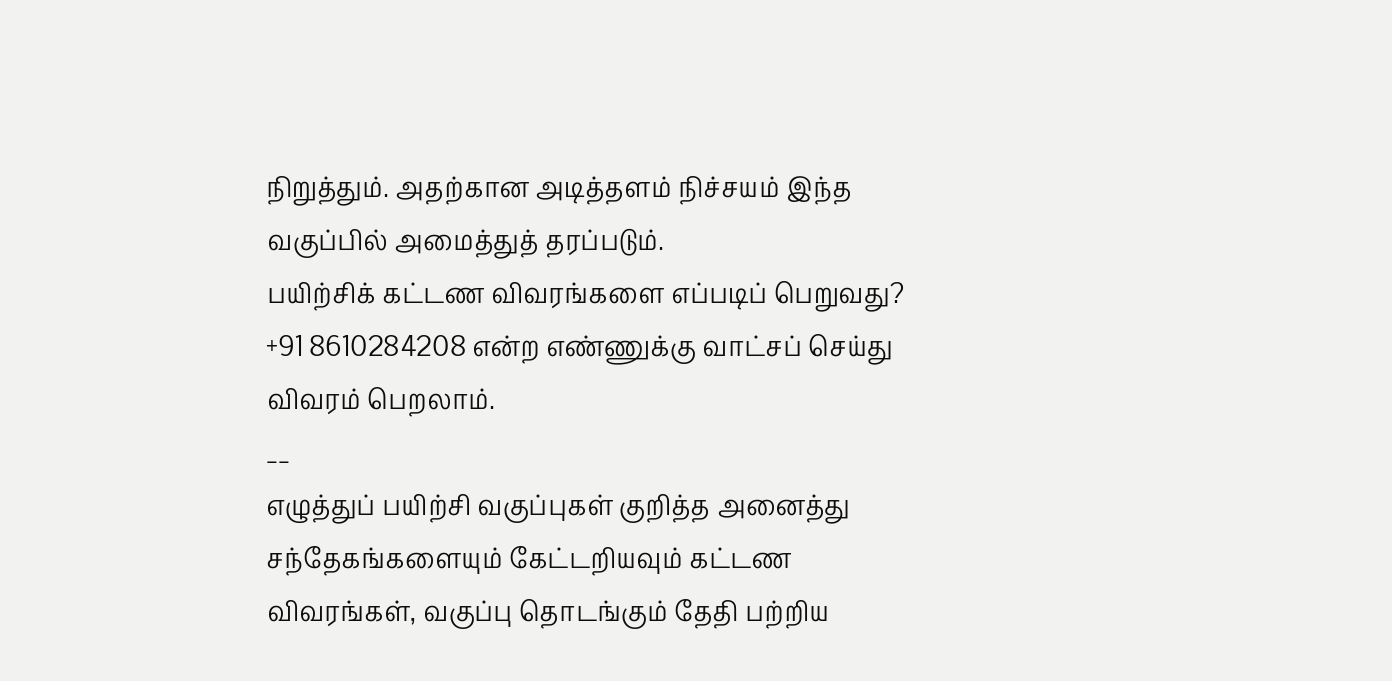நிறுத்தும். அதற்கான அடித்தளம் நிச்சயம் இந்த வகுப்பில் அமைத்துத் தரப்படும்.
பயிற்சிக் கட்டண விவரங்களை எப்படிப் பெறுவது?
+91 8610284208 என்ற எண்ணுக்கு வாட்சப் செய்து விவரம் பெறலாம்.
__
எழுத்துப் பயிற்சி வகுப்புகள் குறித்த அனைத்து சந்தேகங்களையும் கேட்டறியவும் கட்டண விவரங்கள், வகுப்பு தொடங்கும் தேதி பற்றிய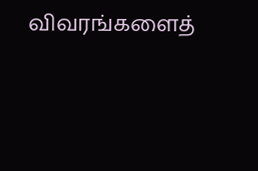விவரங்களைத்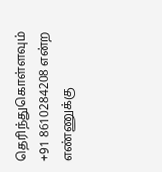தெரிந்துகொள்ளவும் +91 8610284208 என்ற எண்ணுக்கு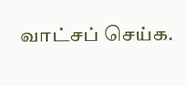வாட்சப் செய்க.